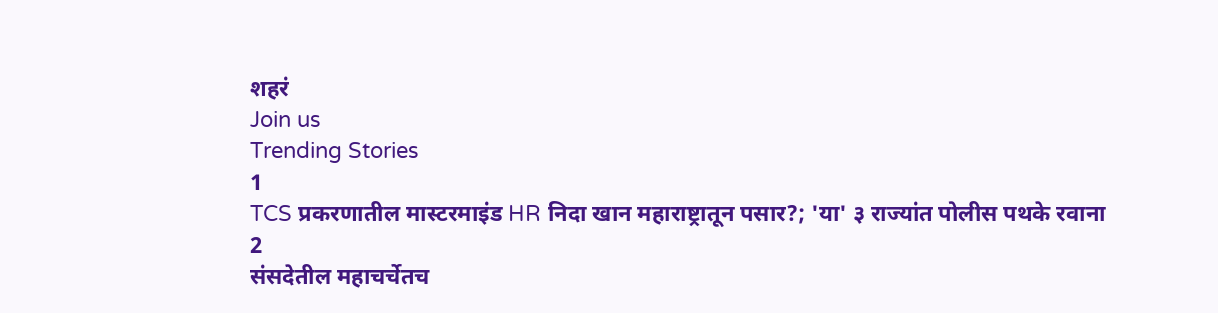शहरं
Join us
Trending Stories
1
TCS प्रकरणातील मास्टरमाइंड HR निदा खान महाराष्ट्रातून पसार?; 'या' ३ राज्यांत पोलीस पथके रवाना
2
संसदेतील महाचर्चेतच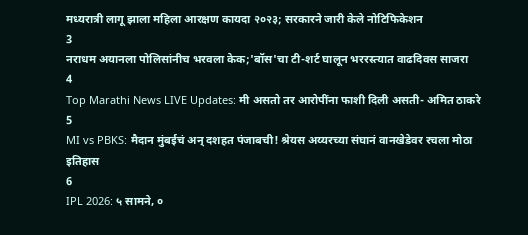मध्यरात्री लागू झाला महिला आरक्षण कायदा २०२३; सरकारने जारी केले नोटिफिकेशन
3
नराधम अयानला पोलिसांनीच भरवला केक;'बॉस'चा टी-शर्ट घालून भररस्त्यात वाढदिवस साजरा
4
Top Marathi News LIVE Updates: मी असतो तर आरोपींना फाशी दिली असती- अमित ठाकरे
5
MI vs PBKS: मैदान मुंबईचं अन् दशहत पंजाबची! श्रेयस अय्यरच्या संघानं वानखेडेवर रचला मोठा इतिहास
6
IPL 2026: ५ सामने, ०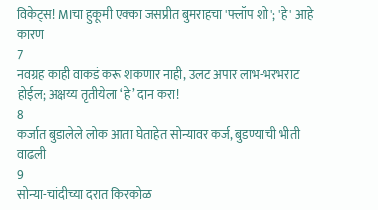विकेट्स! MIचा हुकूमी एक्का जसप्रीत बुमराहचा 'फ्लॉप शो'; 'हे' आहे कारण
7
नवग्रह काही वाकडं करू शकणार नाही, उलट अपार लाभ-भरभराट होईल; अक्षय्य तृतीयेला ‘हे’ दान करा!
8
कर्जात बुडालेले लोक आता घेताहेत सोन्यावर कर्ज, बुडण्याची भीती वाढली
9
सोन्या-चांदीच्या दरात किरकोळ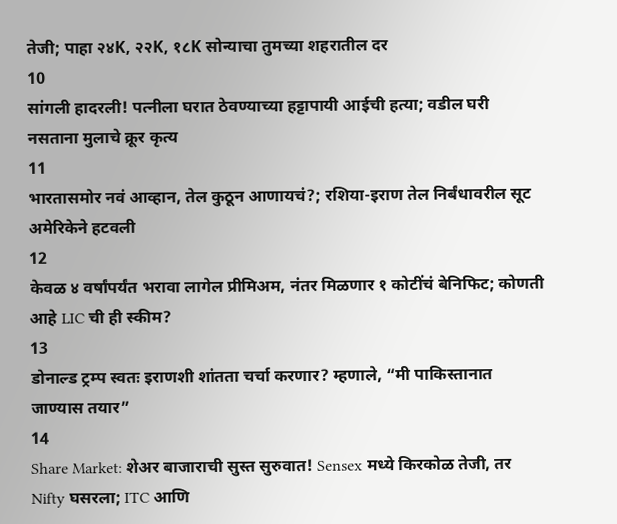तेजी; पाहा २४K, २२K, १८K सोन्याचा तुमच्या शहरातील दर
10
सांगली हादरली! पत्नीला घरात ठेवण्याच्या हट्टापायी आईची हत्या; वडील घरी नसताना मुलाचे क्रूर कृत्य
11
भारतासमोर नवं आव्हान, तेल कुठून आणायचं?; रशिया-इराण तेल निर्बंधावरील सूट अमेरिकेने हटवली
12
केवळ ४ वर्षांपर्यंत भरावा लागेल प्रीमिअम, नंतर मिळणार १ कोटींचं बेनिफिट; कोणती आहे LIC ची ही स्कीम?
13
डोनाल्ड ट्रम्प स्वतः इराणशी शांतता चर्चा करणार? म्हणाले, “मी पाकिस्तानात जाण्यास तयार”
14
Share Market: शेअर बाजाराची सुस्त सुरुवात! Sensex मध्ये किरकोळ तेजी, तर Nifty घसरला; ITC आणि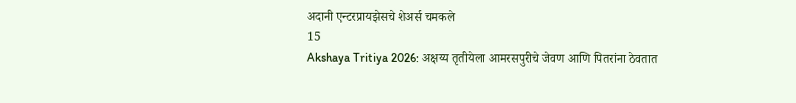अदानी एन्टरप्रायझेसचे शेअर्स चमकले
15
Akshaya Tritiya 2026: अक्षय्य तृतीयेला आमरसपुरीचे जेवण आणि पितरांना ठेवतात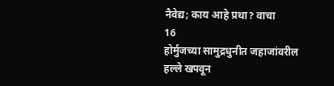नैवेद्य; काय आहे प्रथा? वाचा
16
होर्मुजच्या सामुद्रधुनीत जहाजांवरील हल्ले खपवून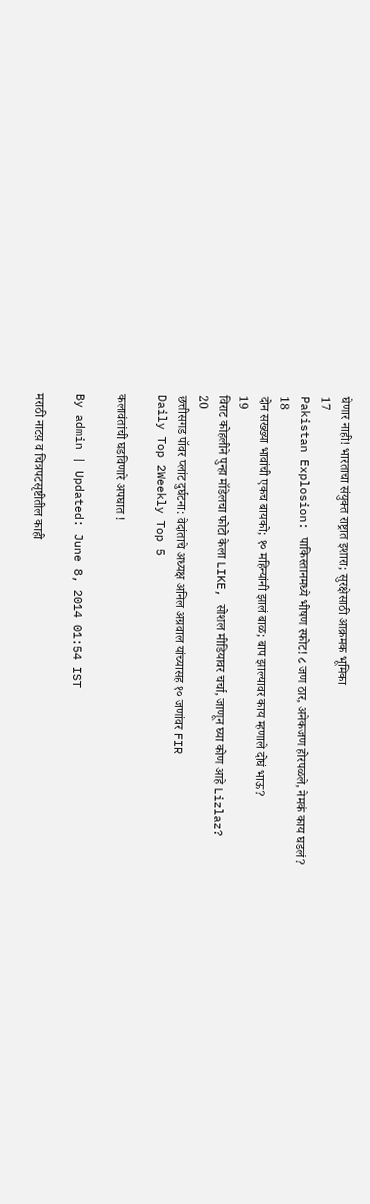घेणार नाही! भारताचा संयुक्त राष्ट्रात इशारा; सुरक्षेसाठी आक्रमक भूमिका
17
Pakistan Explosion: पाकिस्तानमध्ये भीषण स्फोट! ८ जण ठार, अनेकजण होरपळले, नेमकं काय घडलं?
18
दोन सख्ख्या भावांची एकच बायको; १० महिन्यांनी झालं बाळ; बाप झाल्यावर काय म्हणाले दोघं भाऊ?
19
विराट कोहलीने पुन्हा मॉडेलचा फोटो केला LIKE, सोशल मीडियावर चर्चा, जाणून घ्या कोण आहे Lizlaz?
20
छत्तीसगड पॉवर प्लांट दुर्घटना: वेदांताचे अध्यक्ष अनिल अग्रवाल यांच्यासह १० जणांवर FIR
Daily Top 2Weekly Top 5

कलावंतांची घडविणारे अपघात !

By admin | Updated: June 8, 2014 01:54 IST

मराठी नाटय़ व चित्रपटसृष्टीतील काही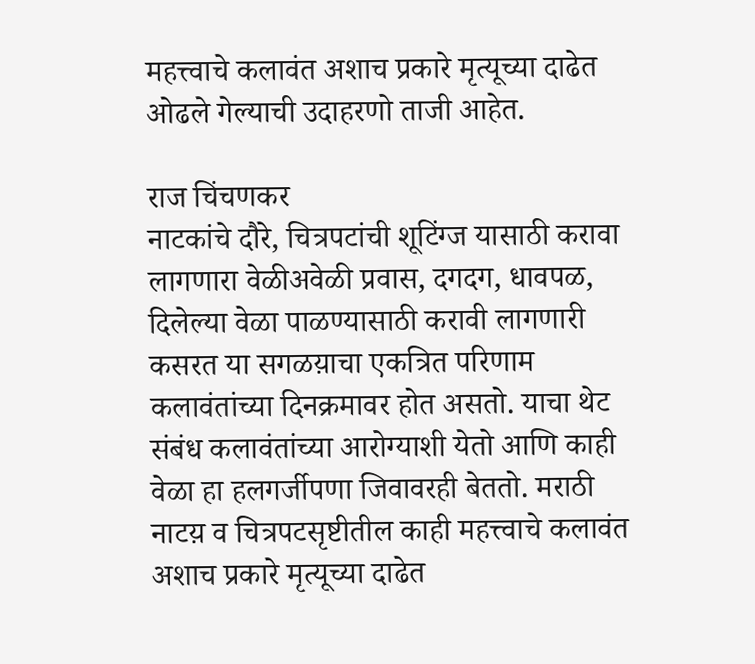महत्त्वाचे कलावंत अशाच प्रकारे मृत्यूच्या दाढेत ओढले गेल्याची उदाहरणो ताजी आहेत.

राज चिंचणकर
नाटकांचे दौरे, चित्रपटांची शूटिंग्ज यासाठी करावा लागणारा वेळीअवेळी प्रवास, दगदग, धावपळ, दिलेल्या वेळा पाळण्यासाठी करावी लागणारी कसरत या सगळय़ाचा एकत्रित परिणाम कलावंतांच्या दिनक्रमावर होत असतो. याचा थेट संबंध कलावंतांच्या आरोग्याशी येतो आणि काही वेळा हा हलगर्जीपणा जिवावरही बेततो. मराठी नाटय़ व चित्रपटसृष्टीतील काही महत्त्वाचे कलावंत अशाच प्रकारे मृत्यूच्या दाढेत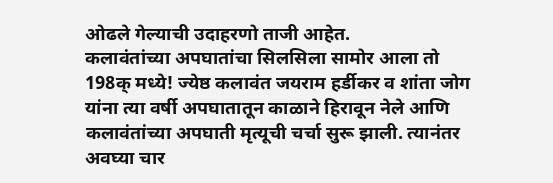ओढले गेल्याची उदाहरणो ताजी आहेत.
कलावंतांच्या अपघातांचा सिलसिला सामोर आला तो 198क् मध्ये! ज्येष्ठ कलावंत जयराम हर्डीकर व शांता जोग यांना त्या वर्षी अपघातातून काळाने हिरावून नेले आणि कलावंतांच्या अपघाती मृत्यूची चर्चा सुरू झाली. त्यानंतर अवघ्या चार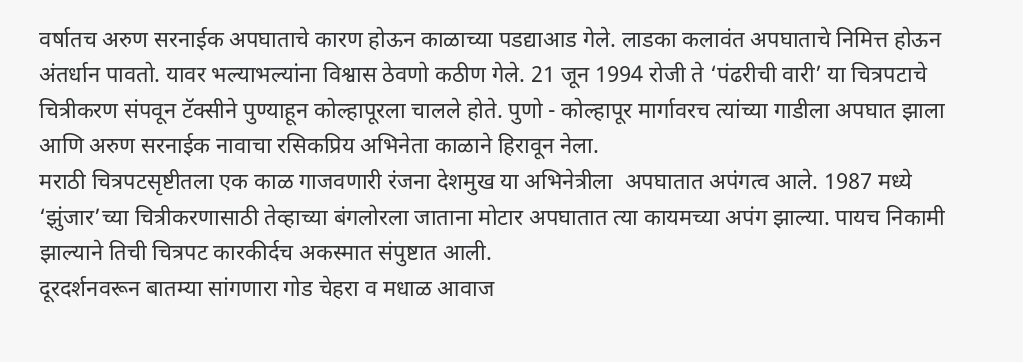वर्षातच अरुण सरनाईक अपघाताचे कारण होऊन काळाच्या पडद्याआड गेले. लाडका कलावंत अपघाताचे निमित्त होऊन अंतर्धान पावतो. यावर भल्याभल्यांना विश्वास ठेवणो कठीण गेले. 21 जून 1994 रोजी ते ‘पंढरीची वारी’ या चित्रपटाचे चित्रीकरण संपवून टॅक्सीने पुण्याहून कोल्हापूरला चालले होते. पुणो - कोल्हापूर मार्गावरच त्यांच्या गाडीला अपघात झाला आणि अरुण सरनाईक नावाचा रसिकप्रिय अभिनेता काळाने हिरावून नेला.
मराठी चित्रपटसृष्टीतला एक काळ गाजवणारी रंजना देशमुख या अभिनेत्रीला  अपघातात अपंगत्व आले. 1987 मध्ये ‘झुंजार’च्या चित्रीकरणासाठी तेव्हाच्या बंगलोरला जाताना मोटार अपघातात त्या कायमच्या अपंग झाल्या. पायच निकामी झाल्याने तिची चित्रपट कारकीर्दच अकस्मात संपुष्टात आली.
दूरदर्शनवरून बातम्या सांगणारा गोड चेहरा व मधाळ आवाज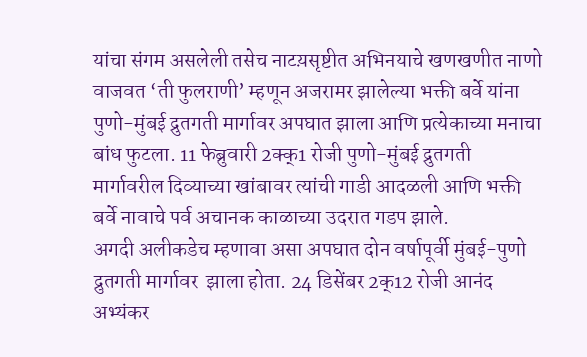यांचा संगम असलेली तसेच नाटय़सृष्टीत अभिनयाचे खणखणीत नाणो वाजवत ‘ती फुलराणी’ म्हणून अजरामर झालेल्या भक्ती बर्वे यांना पुणो-मुंबई द्रुतगती मार्गावर अपघात झाला आणि प्रत्येकाच्या मनाचा बांध फुटला. 11 फेब्रुवारी 2क्क्1 रोजी पुणो-मुंबई द्रुतगती मार्गावरील दिव्याच्या खांबावर त्यांची गाडी आदळली आणि भक्ती बर्वे नावाचे पर्व अचानक काळाच्या उदरात गडप झाले.
अगदी अलीकडेच म्हणावा असा अपघात दोन वर्षापूर्वी मुंबई-पुणो द्रुतगती मार्गावर  झाला होता. 24 डिसेंबर 2क्12 रोजी आनंद अभ्यंकर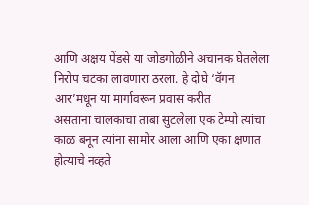आणि अक्षय पेंडसे या जोडगोळीने अचानक घेतलेला निरोप चटका लावणारा ठरला. हे दोघे ‘वॅगन आर’मधून या मार्गावरून प्रवास करीत
असताना चालकाचा ताबा सुटलेला एक टेम्पो त्यांचा काळ बनून त्यांना सामोर आला आणि एका क्षणात होत्याचे नव्हते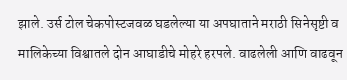झाले. उर्स टोल चेकपोस्टजवळ घडलेल्या या अपघाताने मराठी सिनेसृष्टी व मालिकेच्या विश्वातले दोन आघाडीचे मोहरे हरपले. वाढलेली आणि वाढवून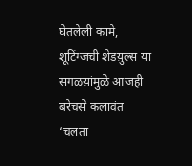घेतलेली कामे, शूटिंग्जची शेडय़ुल्स या सगळय़ांमुळे आजही बरेचसे कलावंत ‘चलता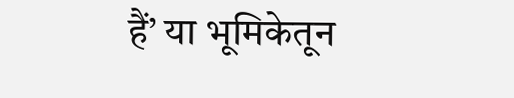हैं’ या भूमिकेतून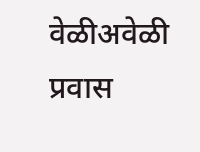वेळीअवेळी प्रवास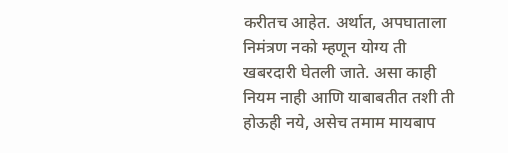करीतच आहेत. अर्थात, अपघाताला निमंत्रण नको म्हणून योग्य ती खबरदारी घेतली जाते. असा काही नियम नाही आणि याबाबतीत तशी ती होऊही नये, असेच तमाम मायबाप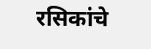रसिकांचे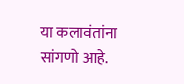या कलावंतांना सांगणो आहे.